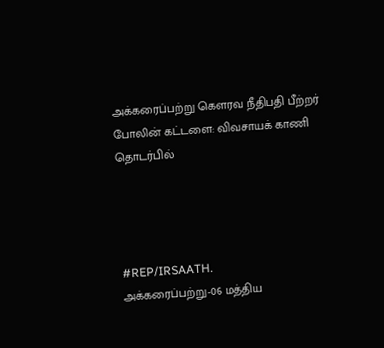அக்கரைப்பற்று கெளரவ நீதிபதி பீற்றர் போலின் கட்டளை: விவசாயக் காணி தொடர்பில்




#REP/IRSAATH.
அக்கரைப்பற்று-06 மத்திய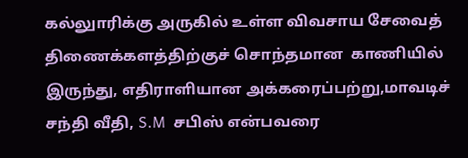கல்லுாரிக்கு அருகில் உள்ள விவசாய சேவைத் திணைக்களத்திற்குச் சொந்தமான  காணியில் இருந்து, எதிராளியான அக்கரைப்பற்று,மாவடிச் சந்தி வீதி, S.M  சபிஸ் என்பவரை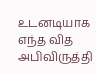உடனடியாக எந்த வித அபிவிருத்தி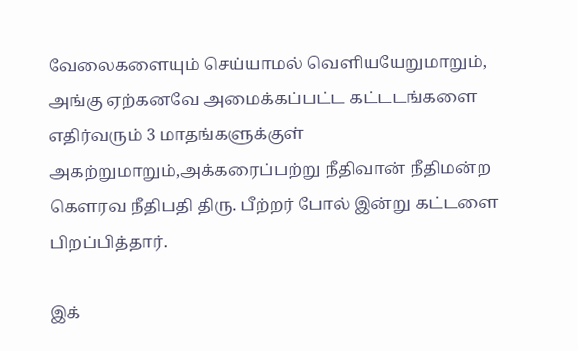வேலைகளையும் செய்யாமல் வெளியயேறுமாறும்,  அங்கு ஏற்கனவே அமைக்கப்பட்ட கட்டடங்களை
எதிர்வரும் 3 மாதங்களுக்குள் அகற்றுமாறும்,அக்கரைப்பற்று நீதிவான் நீதிமன்ற கெளரவ நீதிபதி திரு. பீற்றர் போல் இன்று கட்டளை பிறப்பித்தார்.

இக்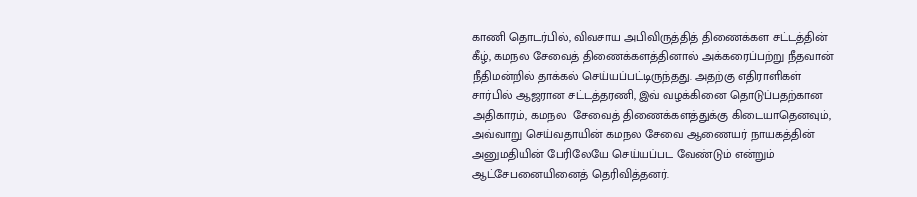காணி தொடர்பில், விவசாய அபிவிருத்தித் திணைக்கள சட்டத்தின் கீழ், கமநல சேவைத் திணைக்களத்தினால் அக்கரைப்பற்று நீதவான் நீதிமன்றில் தாக்கல் செய்யப்பட்டிருந்தது. அதற்கு எதிராளிகள் சார்பில் ஆஜரான சட்டத்தரணி, இவ் வழக்கினை தொடுப்பதற்கான அதிகாரம், கமநல  சேவைத் திணைக்களத்துக்கு கிடையாதெனவும், அவ்வாறு செய்வதாயின் கமநல சேவை ஆணையர் நாயகத்தின் அனுமதியின் பேரிலேயே செய்யப்பட வேண்டும் என்றும் ஆட்சேபனையினைத் தெரிவித்தனர்.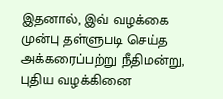இதனால், இவ் வழக்கை முன்பு தள்ளுபடி செய்த அக்கரைப்பற்று நீதிமன்று, புதிய வழக்கினை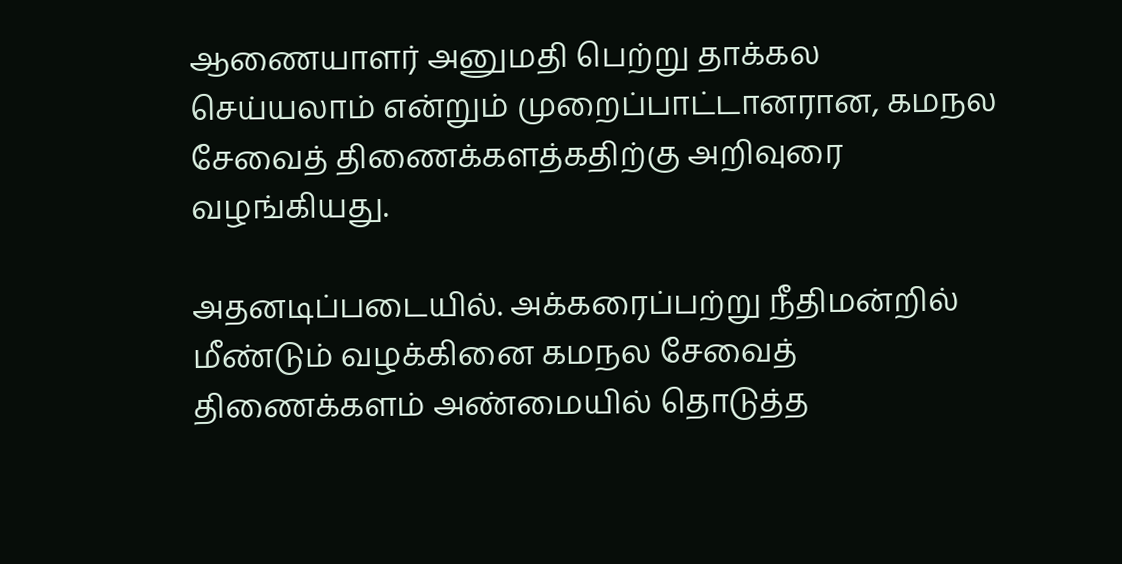ஆணையாளர் அனுமதி பெற்று தாக்கல செய்யலாம் என்றும் முறைப்பாட்டானரான, கமநல சேவைத் திணைக்களத்கதிற்கு அறிவுரை வழங்கியது.

அதனடிப்படையில். அக்கரைப்பற்று நீதிமன்றில் மீண்டும் வழக்கினை கமநல சேவைத் திணைக்களம் அண்மையில் தொடுத்த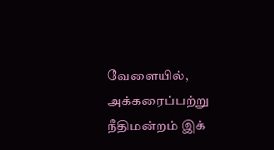வேளையில், அக்கரைப்பற்று நீதிமன்றம் இக்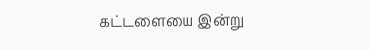கட்டளையை இன்று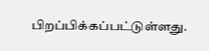பிறப்பிக்கப்பட்டுள்ளது.